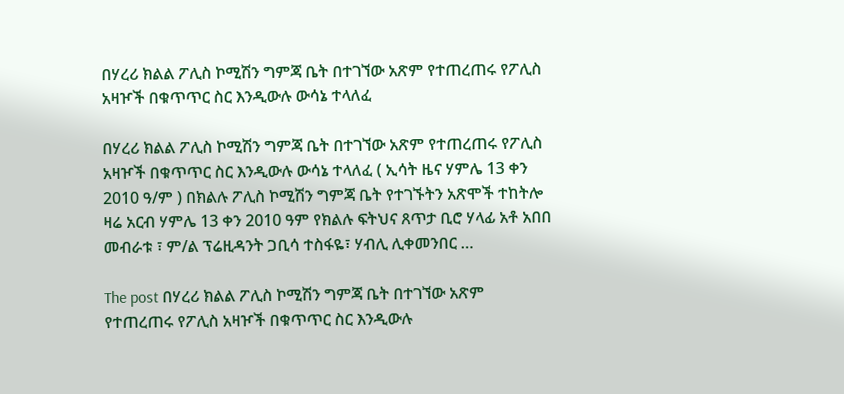በሃረሪ ክልል ፖሊስ ኮሚሽን ግምጃ ቤት በተገኘው አጽም የተጠረጠሩ የፖሊስ አዛዦች በቁጥጥር ስር እንዲውሉ ውሳኔ ተላለፈ

በሃረሪ ክልል ፖሊስ ኮሚሽን ግምጃ ቤት በተገኘው አጽም የተጠረጠሩ የፖሊስ አዛዦች በቁጥጥር ስር እንዲውሉ ውሳኔ ተላለፈ ( ኢሳት ዜና ሃምሌ 13 ቀን 2010 ዓ/ም ) በክልሉ ፖሊስ ኮሚሽን ግምጃ ቤት የተገኙትን አጽሞች ተከትሎ ዛሬ አርብ ሃምሌ 13 ቀን 2010 ዓም የክልሉ ፍትህና ጸጥታ ቢሮ ሃላፊ አቶ አበበ መብራቱ ፣ ም/ል ፕሬዚዳንት ጋቢሳ ተስፋዬ፣ ሃብሊ ሊቀመንበር …

The post በሃረሪ ክልል ፖሊስ ኮሚሽን ግምጃ ቤት በተገኘው አጽም የተጠረጠሩ የፖሊስ አዛዦች በቁጥጥር ስር እንዲውሉ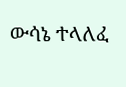ውሳኔ ተላለፈ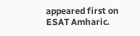appeared first on ESAT Amharic.